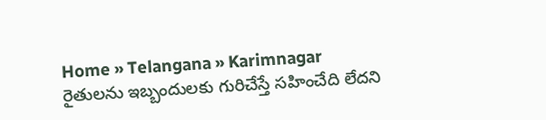Home » Telangana » Karimnagar
రైతులను ఇబ్బందులకు గురిచేస్తే సహించేది లేదని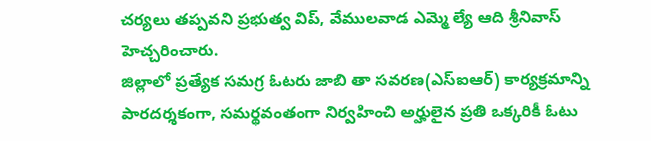చర్యలు తప్పవని ప్రభుత్వ విప్, వేములవాడ ఎమ్మె ల్యే ఆది శ్రీనివాస్ హెచ్చరించారు.
జిల్లాలో ప్రత్యేక సమగ్ర ఓటరు జాబి తా సవరణ(ఎస్ఐఆర్) కార్యక్రమాన్ని పారదర్శకంగా, సమర్థవంతంగా నిర్వహించి అర్హులైన ప్రతి ఒక్కరికీ ఓటు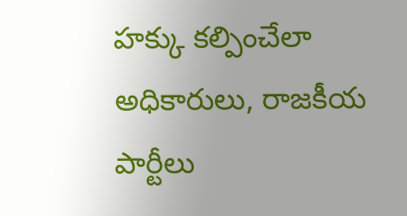హక్కు కల్పించేలా అధికారులు, రాజకీయ పార్టీలు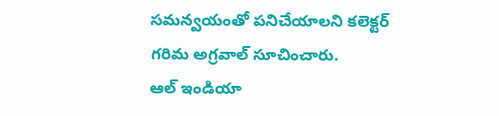సమన్వయంతో పనిచేయాలని కలెక్టర్ గరిమ అగ్రవాల్ సూచించారు.
ఆల్ ఇండియా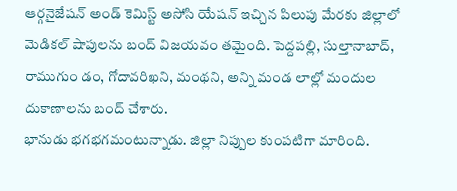ఆర్గనైజేషన్ అండ్ కెమిస్ట్ అసోసి యేషన్ ఇచ్చిన పిలుపు మేరకు జిల్లాలో మెడికల్ షాపులను బంద్ విజయవం తమైంది. పెద్దపల్లి, సుల్తానాబాద్, రాముగుం డం, గోదావరిఖని, మంథని, అన్ని మండ లాల్లో మందుల దుకాణాలను బంద్ చేశారు.
భానుడు భగభగమంటున్నాడు. జిల్లా నిప్పుల కుంపటిగా మారింది.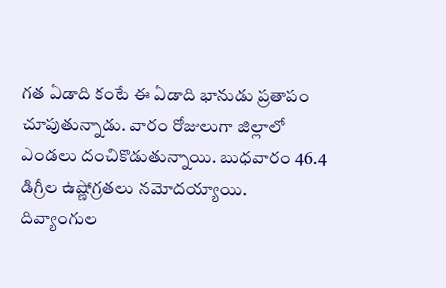గత ఏడాది కంటే ఈ ఏడాది భానుడు ప్రతాపం చూపుతున్నాడు. వారం రోజులుగా జిల్లాలో ఎండలు దంచికొడుతున్నాయి. బుధవారం 46.4 డిగ్రీల ఉష్ణోగ్రతలు నమోదయ్యాయి.
దివ్యాంగుల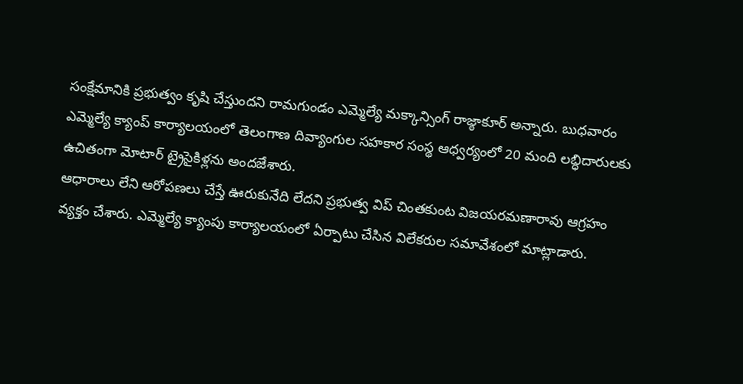సంక్షేమానికి ప్రభుత్వం కృషి చేస్తుందని రామగుండం ఎమ్మెల్యే మక్కాన్సింగ్ రాజ్ఠాకూర్ అన్నారు. బుధవారం ఎమ్మెల్యే క్యాంప్ కార్యాలయంలో తెలంగాణ దివ్యాంగుల సహకార సంస్థ ఆధ్వర్యంలో 20 మంది లబ్ధిదారులకు ఉచితంగా మోటార్ ట్రైసైకిళ్లను అందజేశారు.
ఆధారాలు లేని ఆరోపణలు చేస్తే ఊరుకునేది లేదని ప్రభుత్వ విప్ చింతకుంట విజయరమణారావు ఆగ్రహం వ్యక్తం చేశారు. ఎమ్మెల్యే క్యాంపు కార్యాలయంలో ఏర్పాటు చేసిన విలేకరుల సమావేశంలో మాట్లాడారు.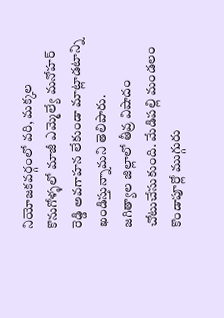నియోజకవర్గంలో వరి, మక్కల కొనుగోళ్ళలో మాజీ ఎమ్మెల్యే మనోహర్ రెడ్డి అవగాహన లేకుండా మాట్లాడటాన్ని ఖండిస్తున్నామని తెలిపారు.
జగిత్యాల జిల్లాలో తీవ్ర విషాదం చోటుచేసుకుంది. మేడిపల్లి మండలం కొండాపూర్లో ముగ్గురు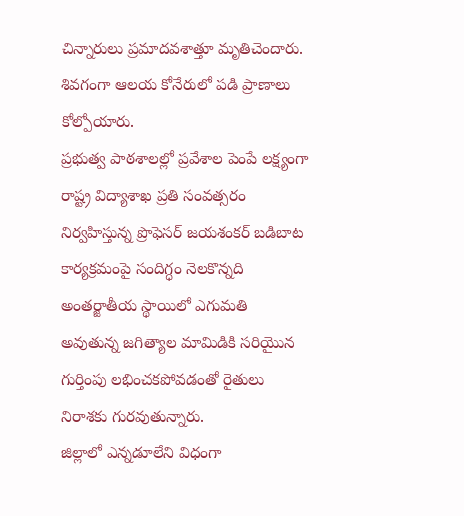చిన్నారులు ప్రమాదవశాత్తూ మృతిచెందారు. శివగంగా ఆలయ కోనేరులో పడి ప్రాణాలు కోల్పోయారు.
ప్రభుత్వ పాఠశాలల్లో ప్రవేశాల పెంపే లక్ష్యంగా రాష్ట్ర విద్యాశాఖ ప్రతి సంవత్సరం నిర్వహిస్తున్న ప్రొఫెసర్ జయశంకర్ బడిబాట కార్యక్రమంపై సందిగ్ధం నెలకొన్నది
అంతర్జాతీయ స్థాయిలో ఎగుమతి అవుతున్న జగిత్యాల మామిడికి సరియైున గుర్తింపు లభించకపోవడంతో రైతులు నిరాశకు గురవుతున్నారు.
జిల్లాలో ఎన్నడూలేని విధంగా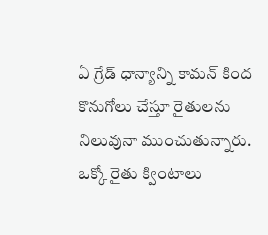ఏ గ్రేడ్ ధాన్యాన్ని కామన్ కింద కొనుగోలు చేస్తూ రైతులను నిలువునా ముంచుతున్నారు. ఒక్కో రైతు క్వింటాలు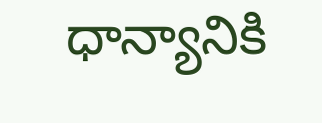ధాన్యానికి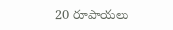20 రూపాయలు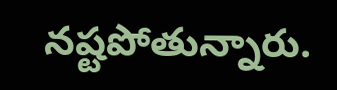నష్టపోతున్నారు.